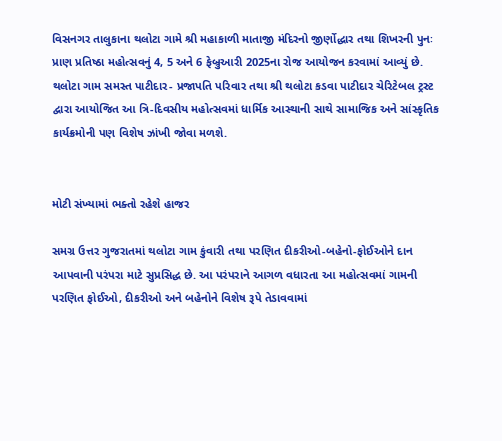વિસનગર તાલુકાના થલોટા ગામે શ્રી મહાકાળી માતાજી મંદિરનો જીર્ણોદ્ધાર તથા શિખરની પુનઃ પ્રાણ પ્રતિષ્ઠા મહોત્સવનું 4, 5 અને 6 ફેબ્રુઆરી 2025ના રોજ આયોજન કરવામાં આવ્યું છે. થલોટા ગામ સમસ્ત પાટીદાર- પ્રજાપતિ પરિવાર તથા શ્રી થલોટા કડવા પાટીદાર ચેરિટેબલ ટ્રસ્ટ દ્વારા આયોજિત આ ત્રિ-દિવસીય મહોત્સવમાં ધાર્મિક આસ્થાની સાથે સામાજિક અને સાંસ્કૃતિક કાર્યક્રમોની પણ વિશેષ ઝાંખી જોવા મળશે.


મોટી સંખ્યામાં ભક્તો રહેશે હાજર

સમગ્ર ઉત્તર ગુજરાતમાં થલોટા ગામ કુંવારી તથા પરણિત દીકરીઓ-બહેનો-ફોઈઓને દાન આપવાની પરંપરા માટે સુપ્રસિદ્ધ છે. આ પરંપરાને આગળ વધારતા આ મહોત્સવમાં ગામની પરણિત ફોઈઓ, દીકરીઓ અને બહેનોને વિશેષ રૂપે તેડાવવામાં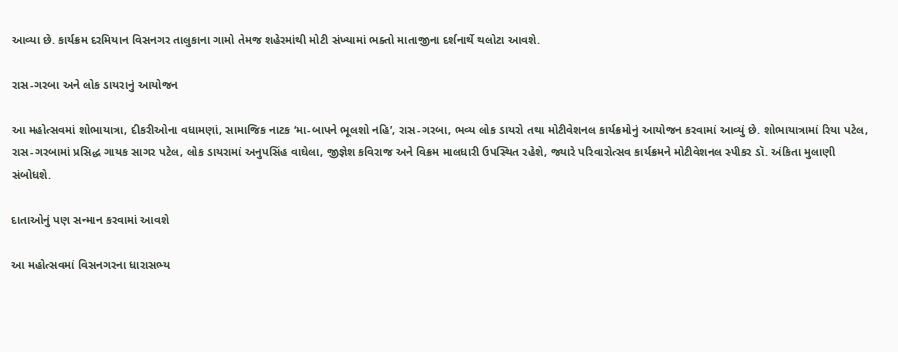આવ્યા છે. કાર્યક્રમ દરમિયાન વિસનગર તાલુકાના ગામો તેમજ શહેરમાંથી મોટી સંખ્યામાં ભક્તો માતાજીના દર્શનાર્થે થલોટા આવશે.

રાસ-ગરબા અને લોક ડાયરાનું આયોજન

આ મહોત્સવમાં શોભાયાત્રા, દીકરીઓના વધામણાં, સામાજિક નાટક ‘મા-બાપને ભૂલશો નહિ’, રાસ-ગરબા, ભવ્ય લોક ડાયરો તથા મોટીવેશનલ કાર્યક્રમોનું આયોજન કરવામાં આવ્યું છે. શોભાયાત્રામાં રિયા પટેલ, રાસ-ગરબામાં પ્રસિદ્ધ ગાયક સાગર પટેલ, લોક ડાયરામાં અનુપસિંહ વાઘેલા, જીજ્ઞેશ કવિરાજ અને વિક્રમ માલધારી ઉપસ્થિત રહેશે, જ્યારે પરિવારોત્સવ કાર્યક્રમને મોટીવેશનલ સ્પીકર ડૉ. અંકિતા મુલાણી સંબોધશે.

દાતાઓનું પણ સન્માન કરવામાં આવશે

આ મહોત્સવમાં વિસનગરના ધારાસભ્ય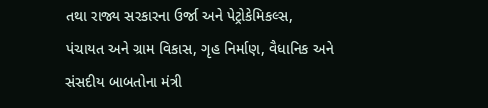તથા રાજ્ય સરકારના ઉર્જા અને પેટ્રોકેમિકલ્સ, પંચાયત અને ગ્રામ વિકાસ, ગૃહ નિર્માણ, વૈધાનિક અને સંસદીય બાબતોના મંત્રી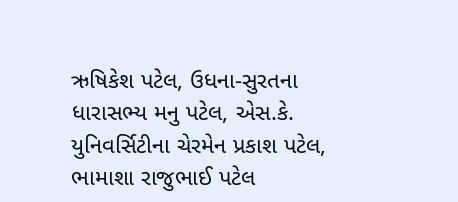ઋષિકેશ પટેલ, ઉધના-સુરતના ધારાસભ્ય મનુ પટેલ, એસ.કે. યુનિવર્સિટીના ચેરમેન પ્રકાશ પટેલ, ભામાશા રાજુભાઈ પટેલ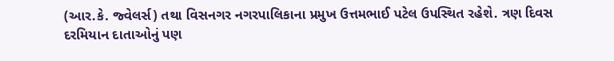(આર.કે. જ્વેલર્સ) તથા વિસનગર નગરપાલિકાના પ્રમુખ ઉત્તમભાઈ પટેલ ઉપસ્થિત રહેશે. ત્રણ દિવસ દરમિયાન દાતાઓનું પણ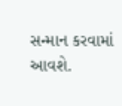સન્માન કરવામાં આવશે.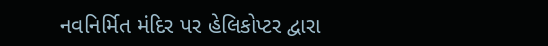નવનિર્મિત મંદિર પર હેલિકોપ્ટર દ્વારા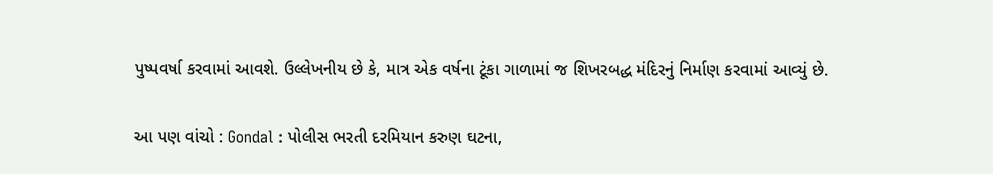પુષ્પવર્ષા કરવામાં આવશે. ઉલ્લેખનીય છે કે, માત્ર એક વર્ષના ટૂંકા ગાળામાં જ શિખરબદ્ધ મંદિરનું નિર્માણ કરવામાં આવ્યું છે.

આ પણ વાંચો : Gondal : પોલીસ ભરતી દરમિયાન કરુણ ઘટના,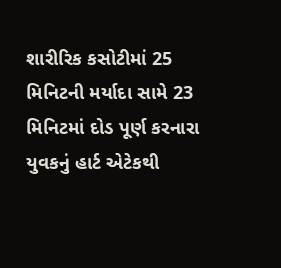શારીરિક કસોટીમાં 25 મિનિટની મર્યાદા સામે 23 મિનિટમાં દોડ પૂર્ણ કરનારા યુવકનું હાર્ટ એટેકથી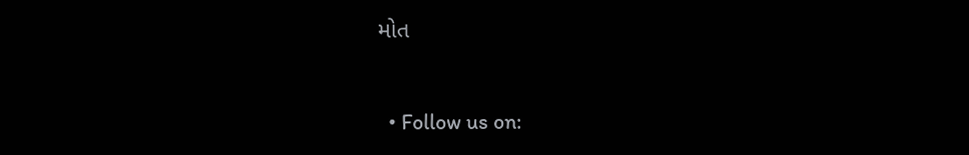મોત


  • Follow us on: